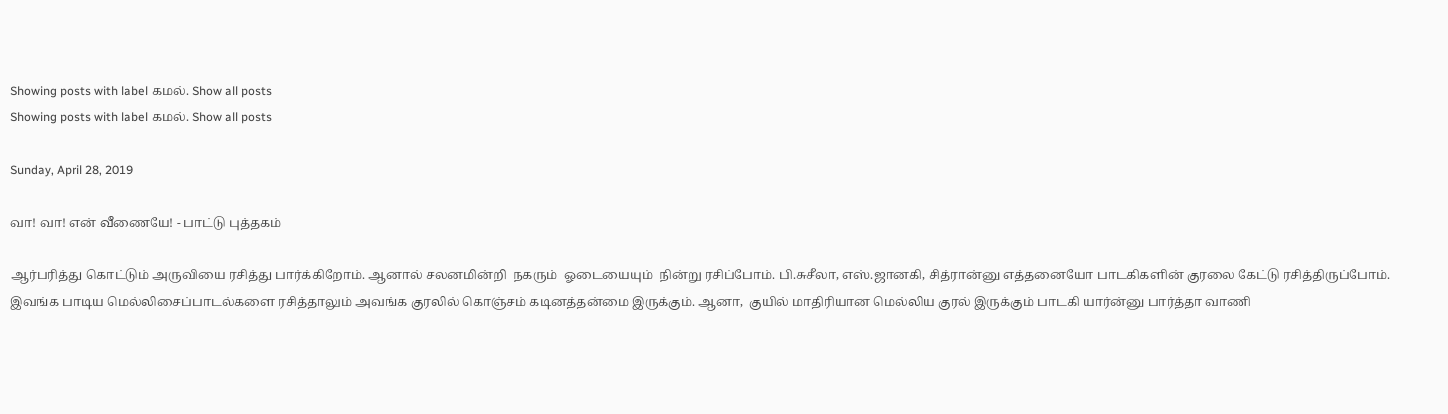Showing posts with label கமல். Show all posts
Showing posts with label கமல். Show all posts

Sunday, April 28, 2019

வா! வா! என் வீணையே! - பாட்டு புத்தகம்

ஆர்பரித்து கொட்டும் அருவியை ரசித்து பார்க்கிறோம். ஆனால் சலனமின்றி  நகரும்  ஓடையையும்  நின்று ரசிப்போம். பி.சுசீலா, எஸ்.ஜானகி, சித்ரான்னு எத்தனையோ பாடகிகளின் குரலை கேட்டு ரசித்திருப்போம். இவங்க பாடிய மெல்லிசைப்பாடல்களை ரசித்தாலும் அவங்க குரலில் கொஞ்சம் கடினத்தன்மை இருக்கும். ஆனா,  குயில் மாதிரியான மெல்லிய குரல் இருக்கும் பாடகி யார்ன்னு பார்த்தா வாணி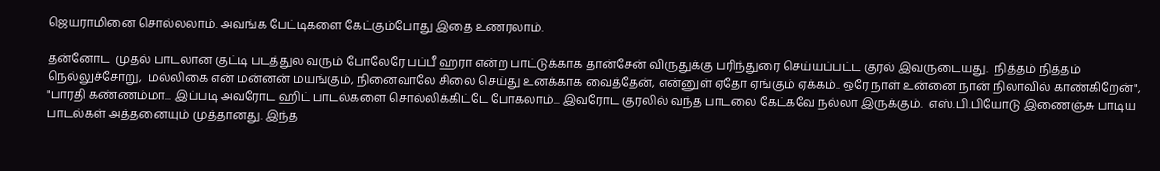ஜெயராமினை சொல்லலாம். அவங்க பேட்டிகளை கேட்கும்போது இதை உணரலாம்.

தன்னோட  முதல் பாடலான குட்டி படத்துல வரும் போலேரே பப்பீ ஹரா என்ற பாட்டுக்காக தான்சேன் விருதுக்கு பரிந்துரை செய்யப்பட்ட குரல் இவருடையது.  நித்தம் நித்தம் நெல்லுச்சோறு,  மல்லிகை என் மன்னன் மயங்கும், நினைவாலே சிலை செய்து உனக்காக வைத்தேன், என்னுள் ஏதோ ஏங்கும் ஏக்கம்.. ஒரே நாள் உன்னை நான் நிலாவில் காண்கிறேன்", "பாரதி கண்ணம்மா... இப்படி அவரோட ஹிட் பாடல்களை சொல்லிக்கிட்டே போகலாம்... இவரோட குரலில் வந்த பாடலை கேட்கவே நல்லா இருக்கும்.  எஸ்.பி.பியோடு இணைஞ்சு பாடிய பாடல்கள் அத்தனையும் முத்தானது. இந்த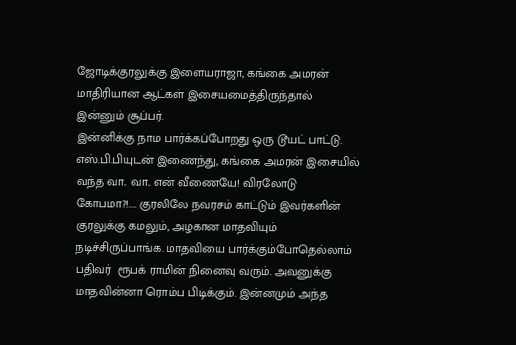ஜோடிக்குரலுக்கு இளையராஜா, கங்கை அமரன் மாதிரியான ஆட்கள் இசையமைத்திருந்தால் இன்னும் சூப்பர்.
இன்னிக்கு நாம பார்க்கப்போறது ஒரு டூயட் பாட்டு. எஸ்.பி.பியுடன் இணைந்து, கங்கை அமரன் இசையில் வந்த வா.. வா.. என் வீணையே! விரலோடு கோபமா?!.... குரலிலே நவரசம் காட்டும் இவர்களின் குரலுக்கு கமலும், அழகான மாதவியும் நடிச்சிருப்பாங்க. மாதவியை பார்க்கும்போதெல்லாம் பதிவர்  ரூபக் ராமின் நினைவு வரும். அவனுக்கு மாதவின்னா ரொம்ப பிடிக்கும். இன்னமும் அந்த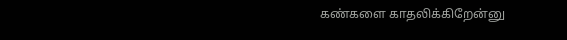கண்களை காதலிக்கிறேன்னு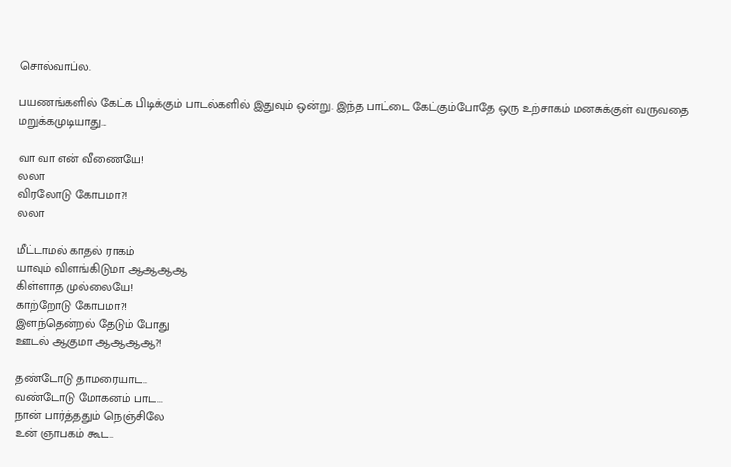சொல்வாப்ல.

பயணங்களில் கேட்க பிடிக்கும் பாடல்களில் இதுவும் ஒன்று. இந்த பாட்டை கேட்கும்போதே ஒரு உற்சாகம் மனசுக்குள் வருவதை மறுக்கமுடியாது...

வா வா என் வீணையே!
லலா
விரலோடு கோபமா?!
லலா

மீட்டாமல் காதல் ராகம்
யாவும் விளங்கிடுமா ஆஆஆஆ
கிள்ளாத முல்லையே!
காற்றோடு கோபமா?!
இளந்தென்றல் தேடும் போது
ஊடல் ஆகுமா ஆஆஆஆ?!

தண்டோடு தாமரையாட..
வண்டோடு மோகனம் பாட...
நான் பார்த்ததும் நெஞ்சிலே
உன் ஞாபகம் கூட..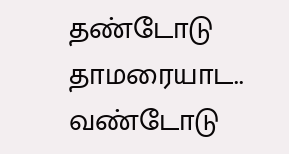தண்டோடு தாமரையாட..
வண்டோடு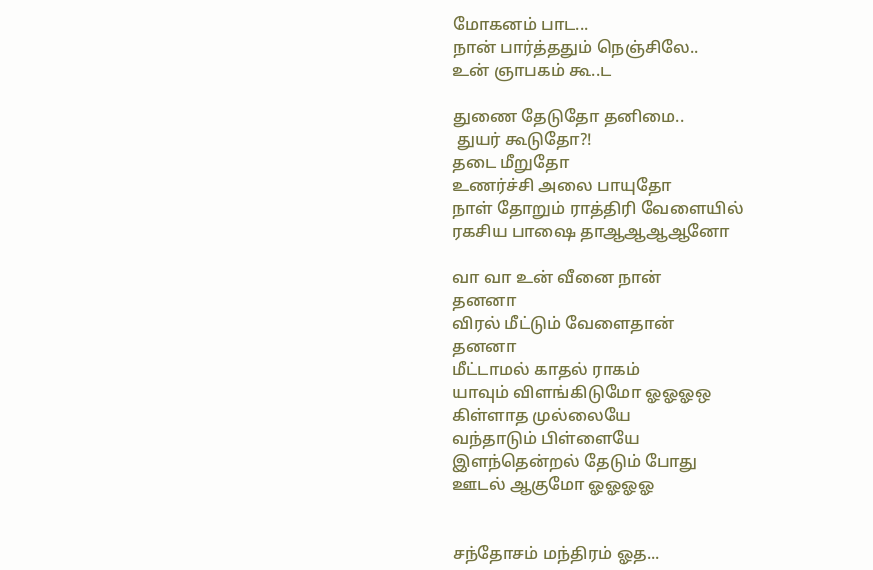மோகனம் பாட...
நான் பார்த்ததும் நெஞ்சிலே..
உன் ஞாபகம் கூ..ட

துணை தேடுதோ தனிமை..
 துயர் கூடுதோ?!
தடை மீறுதோ
உணர்ச்சி அலை பாயுதோ
நாள் தோறும் ராத்திரி வேளையில்
ரகசிய பாஷை தாஆஆஆஆனோ

வா வா உன் வீனை நான்
தனனா
விரல் மீட்டும் வேளைதான்
தனனா
மீட்டாமல் காதல் ராகம்
யாவும் விளங்கிடுமோ ஓஓஓஒ
கிள்ளாத முல்லையே
வந்தாடும் பிள்ளையே
இளந்தென்றல் தேடும் போது
ஊடல் ஆகுமோ ஓஓஓஓ


சந்தோசம் மந்திரம் ஓத...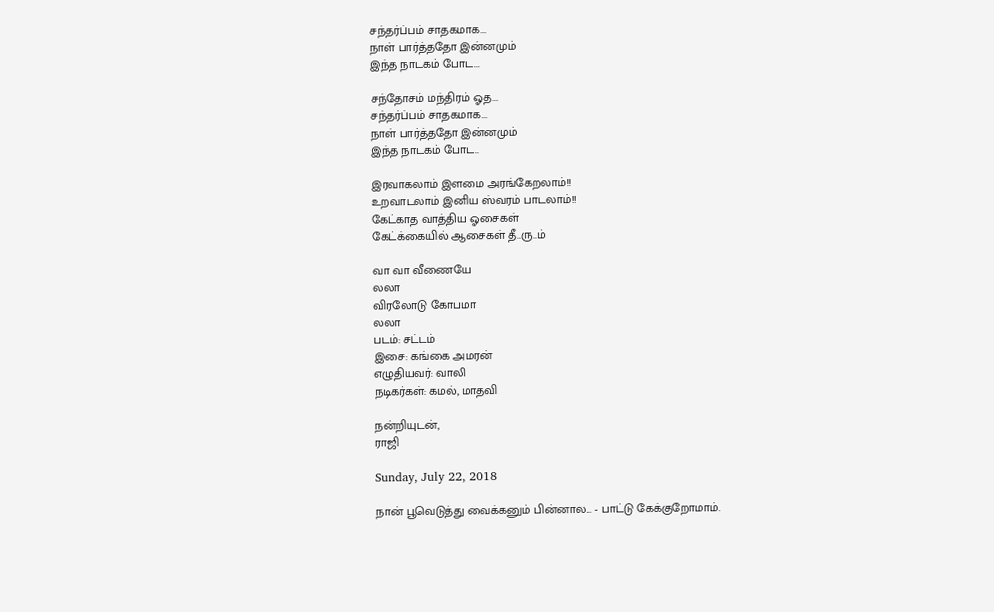சந்தர்ப்பம் சாதகமாக...
நாள் பார்த்ததோ இன்னமும்
இந்த நாடகம் போட...

சந்தோசம் மந்திரம் ஓத...
சந்தர்ப்பம் சாதகமாக...
நாள் பார்த்ததோ இன்னமும்
இந்த நாடகம் போட..

இரவாகலாம் இளமை அரங்கேறலாம்!!
உறவாடலாம் இனிய ஸ்வரம் பாடலாம்!!
கேட்காத வாத்திய ஓசைகள்
கேட்க்கையில் ஆசைகள் தீ..ரு..ம்

வா வா வீணையே
லலா
விரலோடு கோபமா
லலா
படம்: சட்டம்
இசை: கங்கை அமரன்
எழுதியவர்: வாலி
நடிகர்கள்: கமல், மாதவி

நன்றியுடன்,
ராஜி

Sunday, July 22, 2018

நான் பூவெடுத்து வைக்கனும் பின்னால... - பாட்டு கேக்குறோமாம்.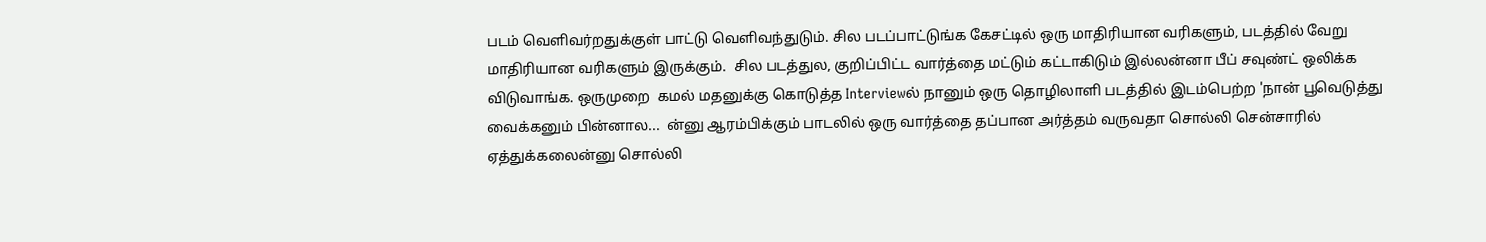படம் வெளிவர்றதுக்குள் பாட்டு வெளிவந்துடும். சில படப்பாட்டுங்க கேசட்டில் ஒரு மாதிரியான வரிகளும், படத்தில் வேறு மாதிரியான வரிகளும் இருக்கும்.  சில படத்துல, குறிப்பிட்ட வார்த்தை மட்டும் கட்டாகிடும் இல்லன்னா பீப் சவுண்ட் ஒலிக்க விடுவாங்க. ஒருமுறை  கமல் மதனுக்கு கொடுத்த Interviewல் நானும் ஒரு தொழிலாளி படத்தில் இடம்பெற்ற 'நான் பூவெடுத்து வைக்கனும் பின்னால...  ன்னு ஆரம்பிக்கும் பாடலில் ஒரு வார்த்தை தப்பான அர்த்தம் வருவதா சொல்லி சென்சாரில் ஏத்துக்கலைன்னு சொல்லி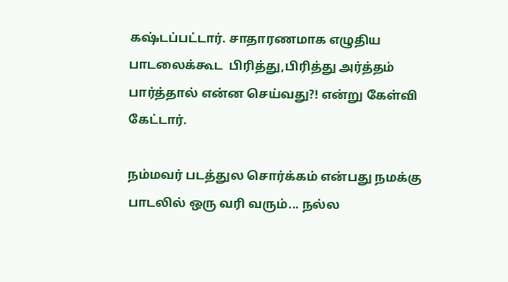கஷ்டப்பட்டார். சாதாரணமாக எழுதிய பாடலைக்கூட  பிரித்து,பிரித்து அர்த்தம் பார்த்தால் என்ன செய்வது?! என்று கேள்வி கேட்டார்.

நம்மவர் படத்துல சொர்க்கம் என்பது நமக்கு பாடலில் ஒரு வரி வரும்... நல்ல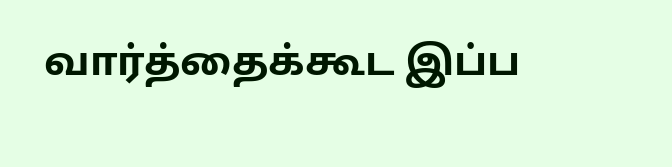வார்த்தைக்கூட இப்ப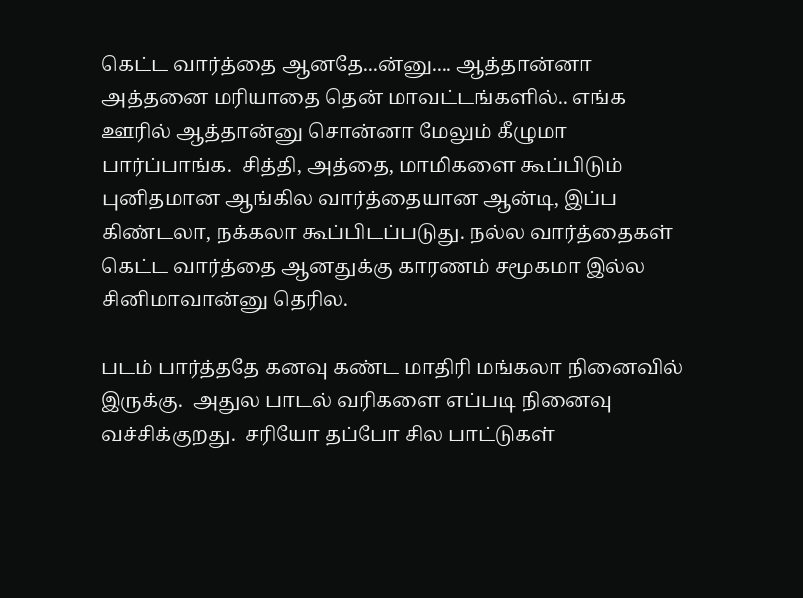கெட்ட வார்த்தை ஆனதே...ன்னு.... ஆத்தான்னா அத்தனை மரியாதை தென் மாவட்டங்களில்.. எங்க ஊரில் ஆத்தான்னு சொன்னா மேலும் கீழுமா பார்ப்பாங்க.  சித்தி, அத்தை, மாமிகளை கூப்பிடும் புனிதமான ஆங்கில வார்த்தையான ஆன்டி, இப்ப கிண்டலா, நக்கலா கூப்பிடப்படுது. நல்ல வார்த்தைகள் கெட்ட வார்த்தை ஆனதுக்கு காரணம் சமூகமா இல்ல சினிமாவான்னு தெரில.

படம் பார்த்ததே கனவு கண்ட மாதிரி மங்கலா நினைவில்  இருக்கு.  அதுல பாடல் வரிகளை எப்படி நினைவு வச்சிக்குறது.  சரியோ தப்போ சில பாட்டுகள்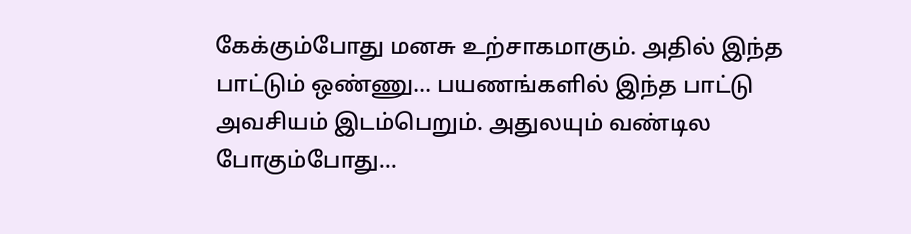கேக்கும்போது மனசு உற்சாகமாகும். அதில் இந்த பாட்டும் ஒண்ணு... பயணங்களில் இந்த பாட்டு அவசியம் இடம்பெறும். அதுலயும் வண்டில போகும்போது...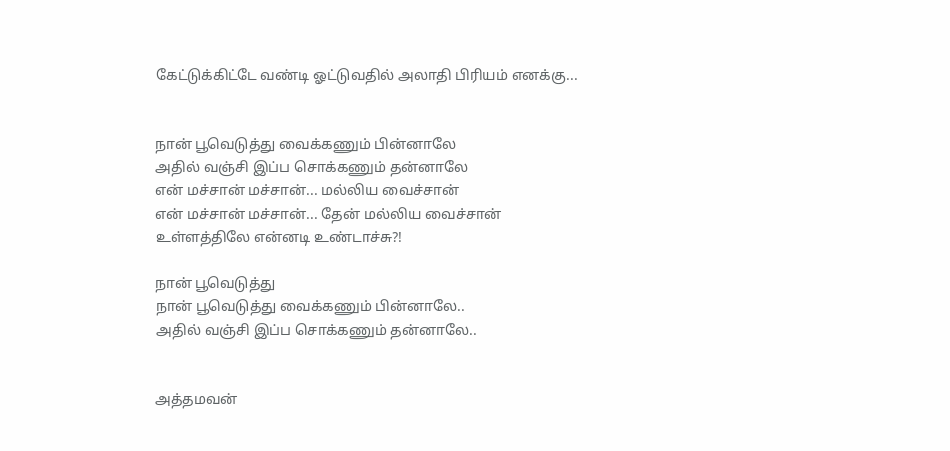கேட்டுக்கிட்டே வண்டி ஓட்டுவதில் அலாதி பிரியம் எனக்கு...


நான் பூவெடுத்து வைக்கணும் பின்னாலே
அதில் வஞ்சி இப்ப சொக்கணும் தன்னாலே
என் மச்சான் மச்சான்... மல்லிய வைச்சான்
என் மச்சான் மச்சான்... தேன் மல்லிய வைச்சான்
உள்ளத்திலே என்னடி உண்டாச்சு?!

நான் பூவெடுத்து
நான் பூவெடுத்து வைக்கணும் பின்னாலே..
அதில் வஞ்சி இப்ப சொக்கணும் தன்னாலே..


அத்தமவன்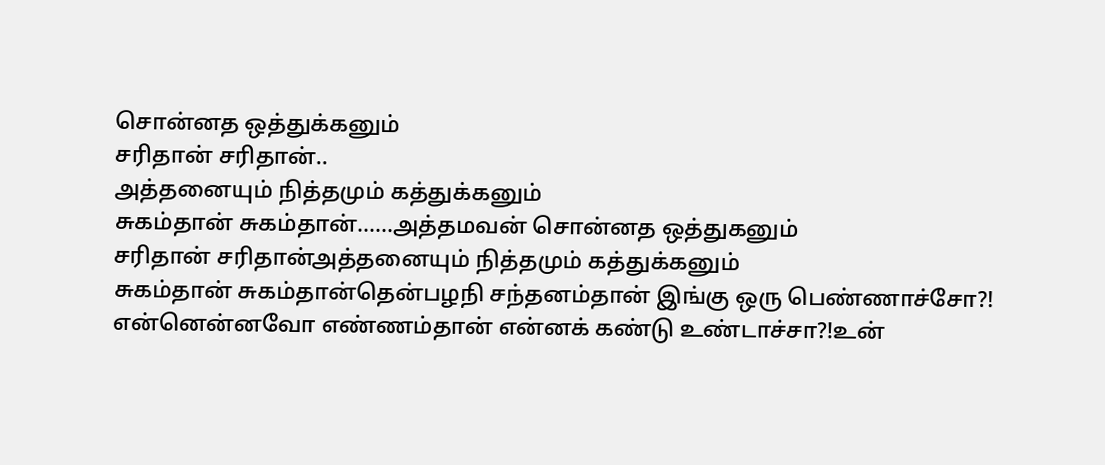சொன்னத ஒத்துக்கனும்
சரிதான் சரிதான்..
அத்தனையும் நித்தமும் கத்துக்கனும்
சுகம்தான் சுகம்தான்......அத்தமவன் சொன்னத ஒத்துகனும்
சரிதான் சரிதான்அத்தனையும் நித்தமும் கத்துக்கனும்
சுகம்தான் சுகம்தான்தென்பழநி சந்தனம்தான் இங்கு ஒரு பெண்ணாச்சோ?!
என்னென்னவோ எண்ணம்தான் என்னக் கண்டு உண்டாச்சா?!உன்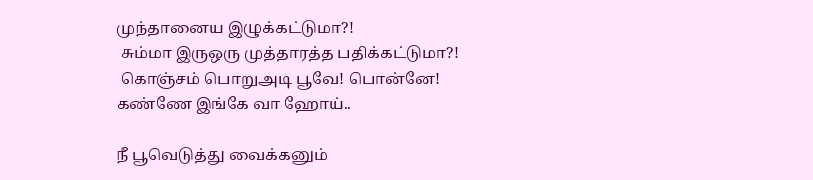முந்தானைய இழுக்கட்டுமா?!
 சும்மா இருஒரு முத்தாரத்த பதிக்கட்டுமா?!
 கொஞ்சம் பொறுஅடி பூவே! பொன்னே! கண்ணே இங்கே வா ஹோய்..

நீ பூவெடுத்து வைக்கனும்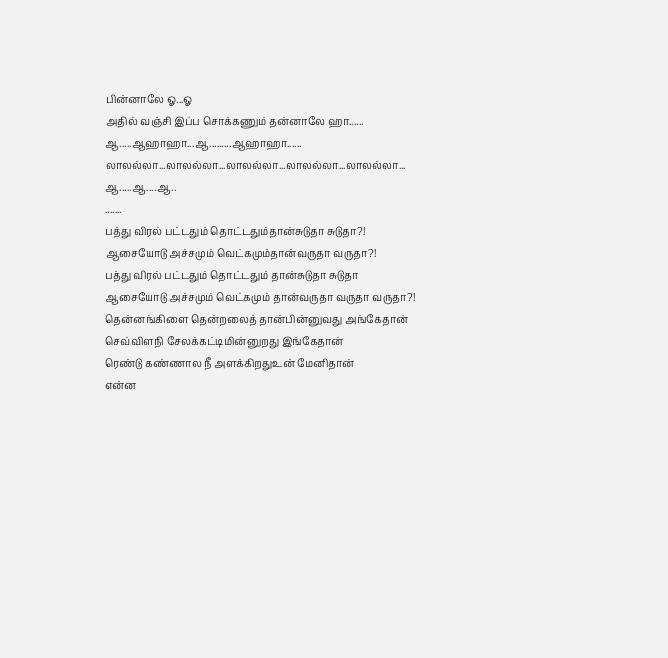பின்னாலே ஓ...ஓ
அதில் வஞ்சி இப்ப சொக்கணும் தன்னாலே ஹா......
ஆ.....ஆஹாஹா...ஆ.........ஆஹாஹா......
லாலல்லா...லாலல்லா...லாலல்லா...லாலல்லா...லாலல்லா...
ஆ.....ஆ....ஆ..
.......
பத்து விரல் பட்டதும் தொட்டதும்தான்சுடுதா சுடுதா?!
ஆசையோடு அச்சமும் வெட்கமும்தான்வருதா வருதா?!
பத்து விரல் பட்டதும் தொட்டதும் தான்சுடுதா சுடுதா
ஆசையோடு அச்சமும் வெட்கமும் தான்வருதா வருதா வருதா?!
தென்னங்கிளை தென்றலைத் தான்பின்னுவது அங்கேதான்
செவ்விளநி சேலக்கட்டிமின்னுறது இங்கேதான்
ரெண்டு கண்ணால நீ அளக்கிறதுஉன் மேனிதான்
என்ன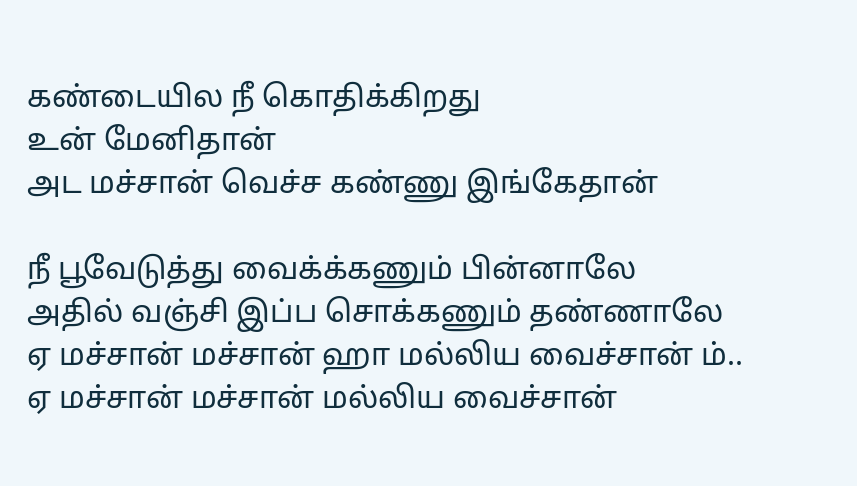கண்டையில நீ கொதிக்கிறது
உன் மேனிதான்
அட மச்சான் வெச்ச கண்ணு இங்கேதான்

நீ பூவேடுத்து வைக்க்கணும் பின்னாலே
அதில் வஞ்சி இப்ப சொக்கணும் தண்ணாலே
ஏ மச்சான் மச்சான் ஹா மல்லிய வைச்சான் ம்..
ஏ மச்சான் மச்சான் மல்லிய வைச்சான்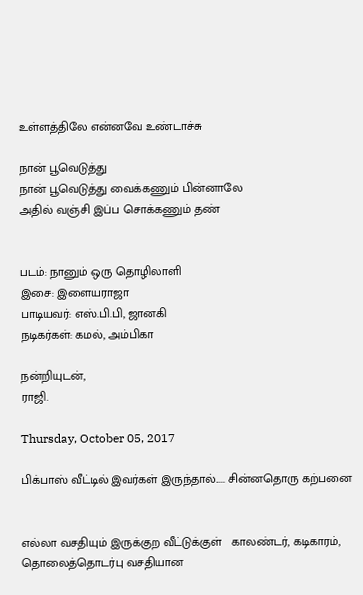உள்ளத்திலே என்னவே உண்டாச்சு

நான் பூவெடுத்து
நான் பூவெடுத்து வைக்கணும் பின்னாலே
அதில் வஞ்சி இப்ப சொக்கணும் தண்


படம்: நானும் ஒரு தொழிலாளி
இசை: இளையராஜா
பாடியவர்: எஸ்.பி.பி, ஜானகி
நடிகர்கள்: கமல், அம்பிகா

நன்றியுடன்,
ராஜி.

Thursday, October 05, 2017

பிக்பாஸ் வீட்டில் இவர்கள் இருந்தால்..... சின்னதொரு கற்பனை


எல்லா வசதியும் இருக்குற வீட்டுக்குள்   காலண்டர், கடிகாரம், தொலைத்தொடர்பு வசதியான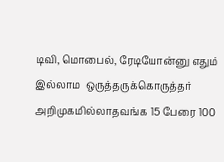டிவி, மொபைல், ரேடியோன்னு எதும் இல்லாம  ஒருத்தருக்கொருத்தர் அறிமுகமில்லாதவங்க 15 பேரை 100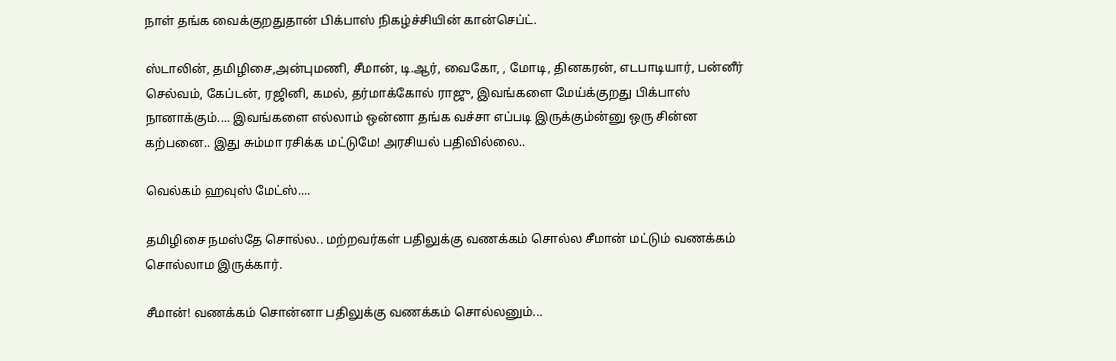நாள் தங்க வைக்குறதுதான் பிக்பாஸ் நிகழ்ச்சியின் கான்செப்ட்.

ஸ்டாலின், தமிழிசை,அன்புமணி, சீமான், டி.ஆர், வைகோ, , மோடி, தினகரன், எடபாடியார், பன்னீர் செல்வம், கேப்டன், ரஜினி, கமல், தர்மாக்கோல் ராஜு, இவங்களை மேய்க்குறது பிக்பாஸ் நானாக்கும்.... இவங்களை எல்லாம் ஒன்னா தங்க வச்சா எப்படி இருக்கும்ன்னு ஒரு சின்ன கற்பனை.. இது சும்மா ரசிக்க மட்டுமே! அரசியல் பதிவில்லை..

வெல்கம் ஹவுஸ் மேட்ஸ்....

தமிழிசை நமஸ்தே சொல்ல.. மற்றவர்கள் பதிலுக்கு வணக்கம் சொல்ல சீமான் மட்டும் வணக்கம் சொல்லாம இருக்கார்.

சீமான்! வணக்கம் சொன்னா பதிலுக்கு வணக்கம் சொல்லனும்...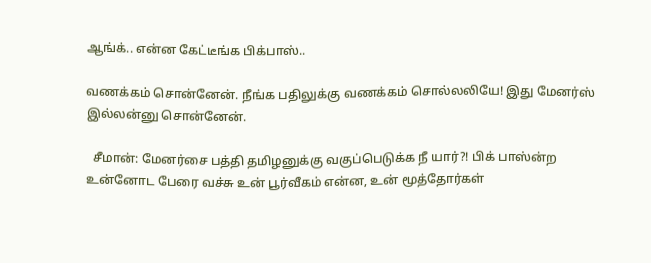ஆங்க்.. என்ன கேட்டீங்க பிக்பாஸ்..

வணக்கம் சொன்னேன். நீங்க பதிலுக்கு வணக்கம் சொல்லலியே! இது மேனர்ஸ் இல்லன்னு சொன்னேன்.

  சீமான்: மேனர்சை பத்தி தமிழனுக்கு வகுப்பெடுக்க நீ யார்?! பிக் பாஸ்ன்ற உன்னோட பேரை வச்சு உன் பூர்வீகம் என்ன, உன் மூத்தோர்கள்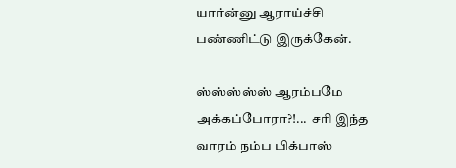யார்ன்னு ஆராய்ச்சி பண்ணிட்டு இருக்கேன்.

ஸ்ஸ்ஸ்ஸ்ஸ் ஆரம்பமே அக்கப்போரா?!...  சரி இந்த வாரம் நம்ப பிக்பாஸ்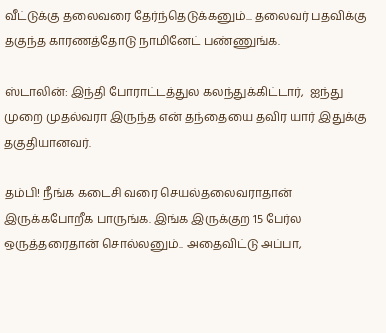வீட்டுக்கு தலைவரை தேர்ந்தெடுக்கனும்... தலைவர் பதவிக்கு தகுந்த காரணத்தோடு நாமினேட் பண்ணுங்க.

ஸ்டாலின்: இந்தி போராட்டத்துல கலந்துக்கிட்டார்,  ஐந்து முறை முதல்வரா இருந்த என் தந்தையை தவிர யார் இதுக்கு தகுதியானவர்.

தம்பி! நீங்க கடைசி வரை செயல்தலைவராதான் இருக்கபோறீக பாருங்க. இங்க இருக்குற 15 பேர்ல ஒருத்தரைதான் சொல்லனும்.. அதைவிட்டு அப்பா,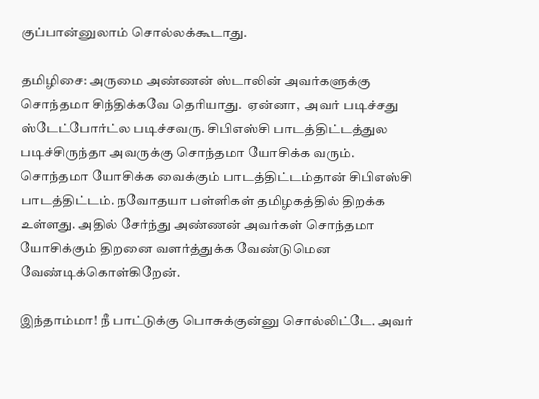குப்பான்னுலாம் சொல்லக்கூடாது.

தமிழிசை: அருமை அண்ணன் ஸ்டாலின் அவர்களுக்கு சொந்தமா சிந்திக்கவே தெரியாது.  ஏன்னா,  அவர் படிச்சது ஸ்டேட்போர்ட்ல படிச்சவரு. சிபிஎஸ்சி பாடத்திட்டத்துல படிச்சிருந்தா அவருக்கு சொந்தமா யோசிக்க வரும். சொந்தமா யோசிக்க வைக்கும் பாடத்திட்டம்தான் சிபிஎஸ்சி பாடத்திட்டம். நவோதயா பள்ளிகள் தமிழகத்தில் திறக்க உள்ளது. அதில் சேர்ந்து அண்ணன் அவர்கள் சொந்தமா யோசிக்கும் திறனை வளர்த்துக்க வேண்டுமென வேண்டிக்கொள்கிறேன்.

இந்தாம்மா! நீ பாட்டுக்கு பொசுக்குன்னு சொல்லிட்டே. அவர்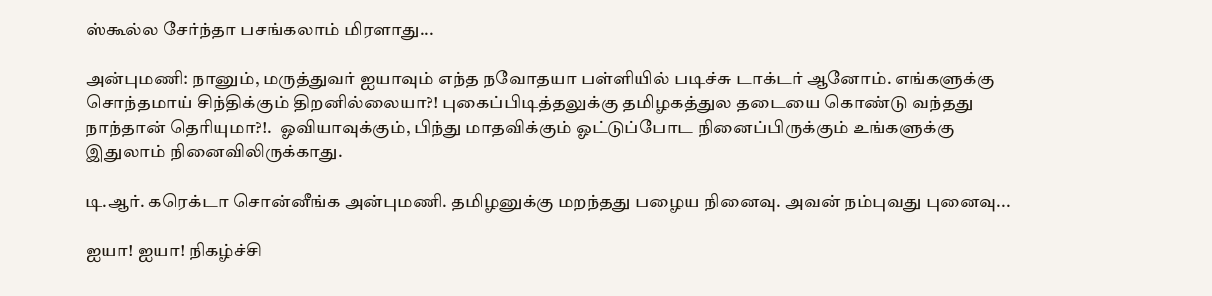ஸ்கூல்ல சேர்ந்தா பசங்கலாம் மிரளாது...

அன்புமணி: நானும், மருத்துவர் ஐயாவும் எந்த நவோதயா பள்ளியில் படிச்சு டாக்டர் ஆனோம். எங்களுக்கு சொந்தமாய் சிந்திக்கும் திறனில்லையா?! புகைப்பிடித்தலுக்கு தமிழகத்துல தடையை கொண்டு வந்தது நாந்தான் தெரியுமா?!.  ஓவியாவுக்கும், பிந்து மாதவிக்கும் ஓட்டுப்போட நினைப்பிருக்கும் உங்களுக்கு இதுலாம் நினைவிலிருக்காது.

டி.ஆர். கரெக்டா சொன்னீங்க அன்புமணி. தமிழனுக்கு மறந்தது பழைய நினைவு. அவன் நம்புவது புனைவு...

ஐயா! ஐயா! நிகழ்ச்சி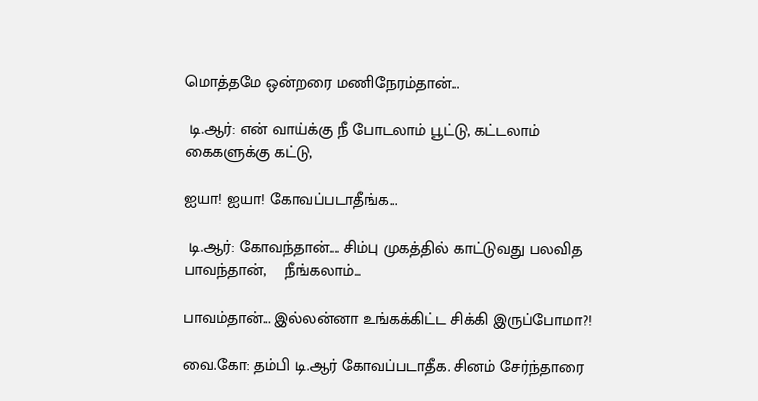மொத்தமே ஒன்றரை மணிநேரம்தான்...

 டி.ஆர்: என் வாய்க்கு நீ போடலாம் பூட்டு, கட்டலாம் கைகளுக்கு கட்டு,

ஐயா! ஐயா! கோவப்படாதீங்க...

 டி.ஆர்: கோவந்தான்.... சிம்பு முகத்தில் காட்டுவது பலவித பாவந்தான்,    நீங்கலாம்...

பாவம்தான்... இல்லன்னா உங்கக்கிட்ட சிக்கி இருப்போமா?!

வை.கோ: தம்பி டி.ஆர் கோவப்படாதீக. சினம் சேர்ந்தாரை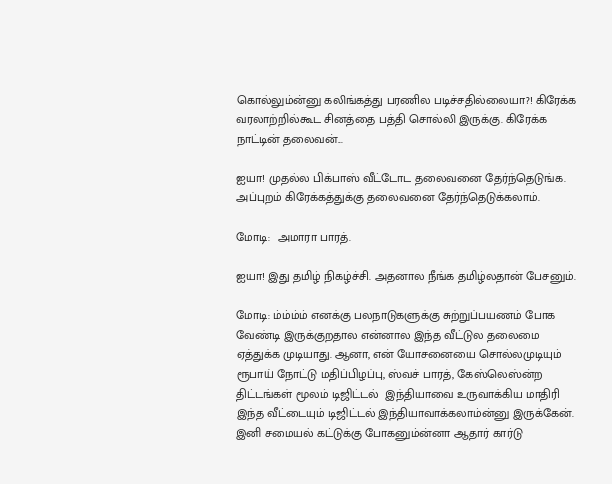கொல்லும்ன்னு கலிங்கத்து பரணில படிச்சதில்லையா?! கிரேக்க வரலாற்றில்கூட சினத்தை பத்தி சொல்லி இருக்கு. கிரேக்க நாட்டின் தலைவன்...

ஐயா! முதல்ல பிக்பாஸ் வீட்டோட தலைவனை தேர்ந்தெடுங்க. அப்புறம் கிரேக்கத்துக்கு தலைவனை தேர்ந்தெடுக்கலாம்.

மோடி:  அமாரா பாரத்.

ஐயா! இது தமிழ் நிகழ்ச்சி. அதனால நீங்க தமிழ்லதான் பேசனும்.

மோடி: ம்ம்ம்ம் எனக்கு பலநாடுகளுக்கு சுற்றுப்பயணம் போக வேண்டி இருக்குறதால என்னால இந்த வீட்டுல தலைமை ஏத்துக்க முடியாது. ஆனா, என் யோசனையை சொல்லமுடியும் ரூபாய் நோட்டு மதிப்பிழப்பு, ஸ்வச் பாரத், கேஸ்லெஸ்ன்ற திட்டங்கள் மூலம் டிஜிட்டல்  இந்தியாவை உருவாக்கிய மாதிரி இந்த வீட்டையும் டிஜிட்டல் இந்தியாவாக்கலாம்ன்னு இருக்கேன். இனி சமையல் கட்டுக்கு போகனும்ன்னா ஆதார் கார்டு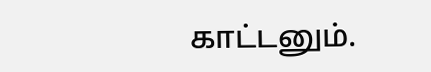காட்டனும்.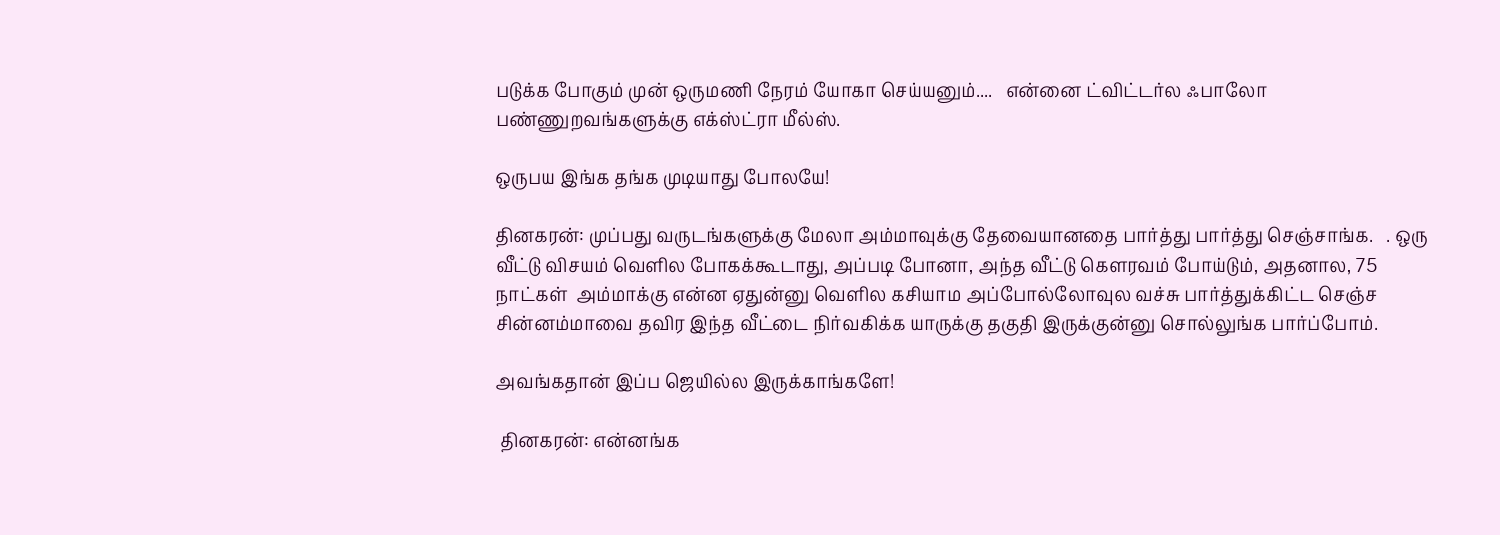படுக்க போகும் முன் ஒருமணி நேரம் யோகா செய்யனும்....   என்னை ட்விட்டர்ல ஃபாலோ பண்ணுறவங்களுக்கு எக்ஸ்ட்ரா மீல்ஸ்.

ஒருபய இங்க தங்க முடியாது போலயே!

தினகரன்: முப்பது வருடங்களுக்கு மேலா அம்மாவுக்கு தேவையானதை பார்த்து பார்த்து செஞ்சாங்க.   . ஒரு வீட்டு விசயம் வெளில போகக்கூடாது, அப்படி போனா, அந்த வீட்டு கௌரவம் போய்டும், அதனால, 75 நாட்கள்  அம்மாக்கு என்ன ஏதுன்னு வெளில கசியாம அப்போல்லோவுல வச்சு பார்த்துக்கிட்ட செஞ்ச சின்னம்மாவை தவிர இந்த வீட்டை நிர்வகிக்க யாருக்கு தகுதி இருக்குன்னு சொல்லுங்க பார்ப்போம்.

அவங்கதான் இப்ப ஜெயில்ல இருக்காங்களே!

 தினகரன்: என்னங்க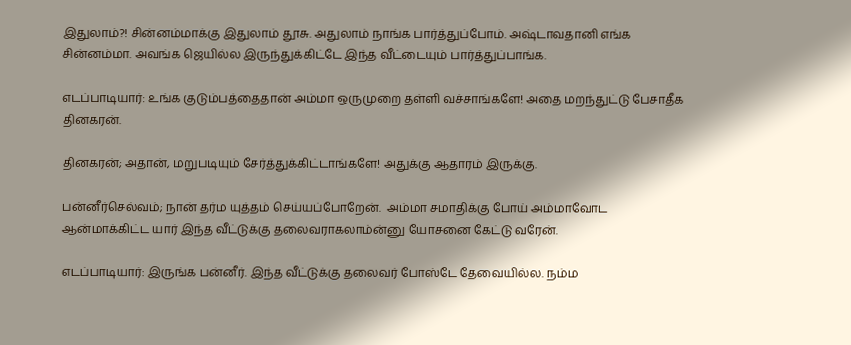இதுலாம்?! சின்னம்மாக்கு இதுலாம் தூசு. அதுலாம் நாங்க பார்த்துப்போம். அஷ்டாவதானி எங்க சின்னம்மா. அவங்க ஜெயில்ல இருந்துக்கிட்டே இந்த வீட்டையும் பார்த்துப்பாங்க.

எடப்பாடியார்: உங்க குடும்பத்தைதான் அம்மா ஒருமுறை தள்ளி வச்சாங்களே! அதை மறந்துட்டு பேசாதீக தினகரன்.

தினகரன்; அதான், மறுபடியும் சேர்த்துக்கிட்டாங்களே! அதுக்கு ஆதாரம் இருக்கு.

பன்னீர்செல்வம்; நான் தர்ம யுத்தம் செய்யப்போறேன்.  அம்மா சமாதிக்கு போய் அம்மாவோட ஆன்மாக்கிட்ட யார் இந்த வீட்டுக்கு தலைவராகலாம்ன்னு யோசனை கேட்டு வரேன்.

எடப்பாடியார்: இருங்க பன்னீர். இந்த வீட்டுக்கு தலைவர் போஸ்டே தேவையில்ல. நம்ம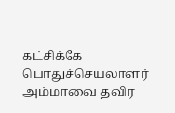கட்சிக்கே பொதுச்செயலாளர் அம்மாவை தவிர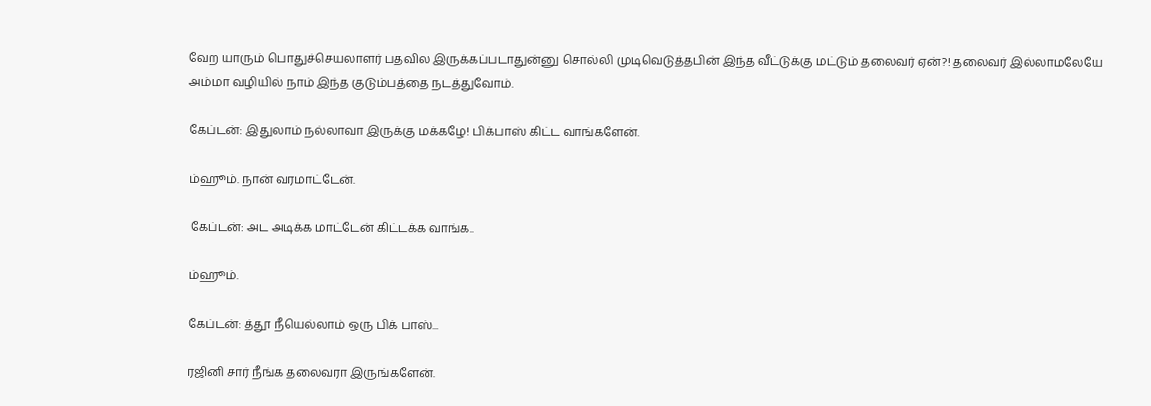வேற யாரும் பொதுச்செயலாளர் பதவில இருக்கப்படாதுன்னு சொல்லி முடிவெடுத்தபின் இந்த வீட்டுக்கு மட்டும் தலைவர் ஏன்?! தலைவர் இல்லாமலேயே அம்மா வழியில் நாம் இந்த குடும்பத்தை நடத்துவோம்.

கேப்டன்: இதுலாம் நல்லாவா இருக்கு மக்கழே! பிக்பாஸ் கிட்ட வாங்களேன்.

ம்ஹூம். நான் வரமாட்டேன்.

 கேப்டன்: அட அடிக்க மாட்டேன் கிட்டக்க வாங்க..

ம்ஹூம்.

கேப்டன்: த்தூ நீயெல்லாம் ஒரு பிக் பாஸ்...

ரஜினி சார் நீங்க தலைவரா இருங்களேன்.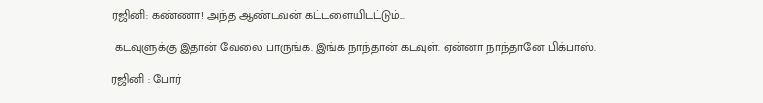ரஜினி: கண்ணா! அந்த ஆண்டவன் கட்டளையிடட்டும்...

 கடவுளுக்கு இதான் வேலை பாருங்க. இங்க நாந்தான் கடவுள். ஏன்னா நாந்தானே பிக்பாஸ்.

ரஜினி : போர்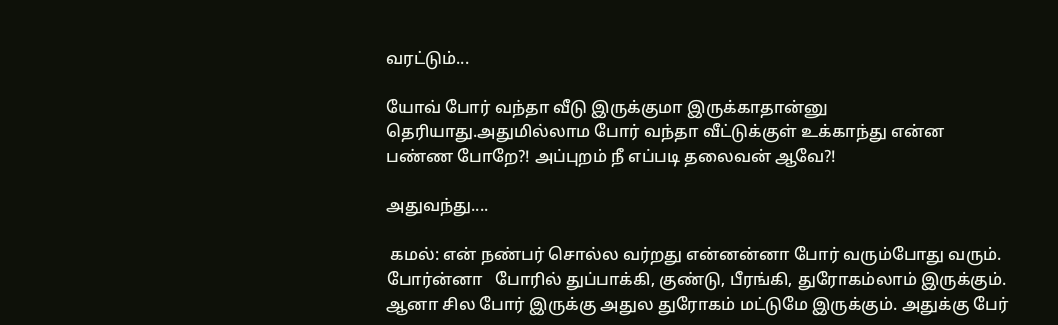வரட்டும்...

யோவ் போர் வந்தா வீடு இருக்குமா இருக்காதான்னு தெரியாது.அதுமில்லாம போர் வந்தா வீட்டுக்குள் உக்காந்து என்ன பண்ண போறே?! அப்புறம் நீ எப்படி தலைவன் ஆவே?!

அதுவந்து....

 கமல்: என் நண்பர் சொல்ல வர்றது என்னன்னா போர் வரும்போது வரும். போர்ன்னா   போரில் துப்பாக்கி, குண்டு, பீரங்கி, துரோகம்லாம் இருக்கும். ஆனா சில போர் இருக்கு அதுல துரோகம் மட்டுமே இருக்கும். அதுக்கு பேர்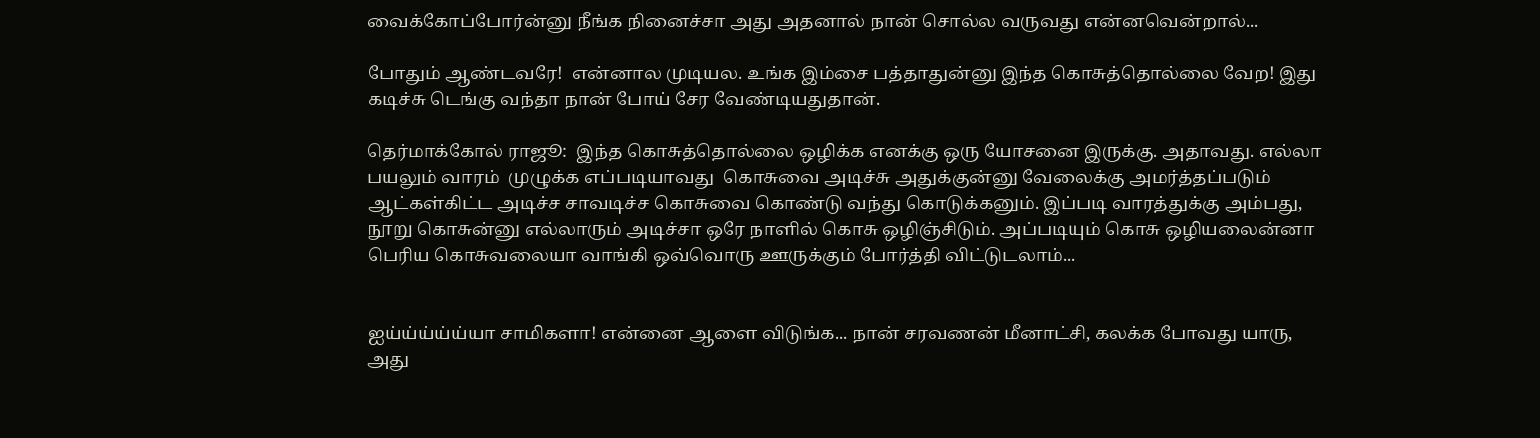வைக்கோப்போர்ன்னு நீங்க நினைச்சா அது அதனால் நான் சொல்ல வருவது என்னவென்றால்...

போதும் ஆண்டவரே!  என்னால முடியல. உங்க இம்சை பத்தாதுன்னு இந்த கொசுத்தொல்லை வேற! இது கடிச்சு டெங்கு வந்தா நான் போய் சேர வேண்டியதுதான்.

தெர்மாக்கோல் ராஜூ:  இந்த கொசுத்தொல்லை ஒழிக்க எனக்கு ஒரு யோசனை இருக்கு. அதாவது. எல்லா பயலும் வாரம்  முழுக்க எப்படியாவது  கொசுவை அடிச்சு அதுக்குன்னு வேலைக்கு அமர்த்தப்படும் ஆட்கள்கிட்ட அடிச்ச சாவடிச்ச கொசுவை கொண்டு வந்து கொடுக்கனும். இப்படி வாரத்துக்கு அம்பது, நூறு கொசுன்னு எல்லாரும் அடிச்சா ஒரே நாளில் கொசு ஒழிஞ்சிடும். அப்படியும் கொசு ஒழியலைன்னா பெரிய கொசுவலையா வாங்கி ஒவ்வொரு ஊருக்கும் போர்த்தி விட்டுடலாம்...


ஐய்ய்ய்ய்ய்யா சாமிகளா! என்னை ஆளை விடுங்க... நான் சரவணன் மீனாட்சி, கலக்க போவது யாரு, அது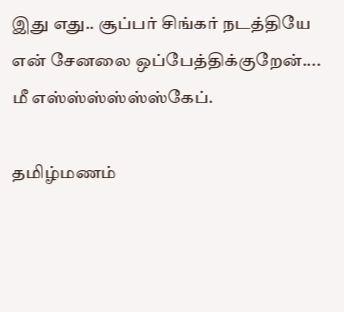இது எது.. சூப்பர் சிங்கர் நடத்தியே என் சேனலை ஒப்பேத்திக்குறேன்.... மீ எஸ்ஸ்ஸ்ஸ்ஸ்ஸ்கேப்.

தமிழ்மணம்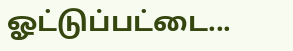ஓட்டுப்பட்டை...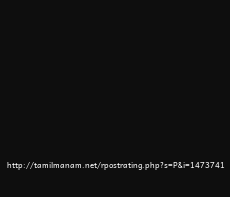http://tamilmanam.net/rpostrating.php?s=P&i=1473741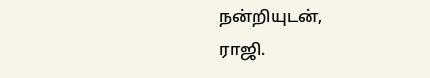நன்றியுடன்,
ராஜி.